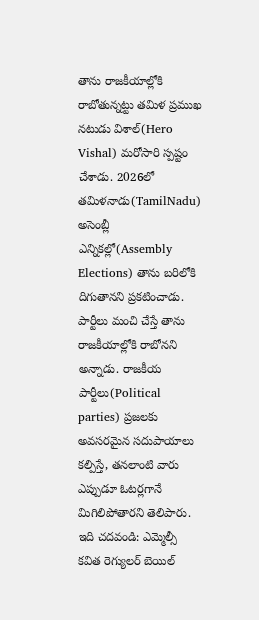తాను రాజకీయాల్లోకి రాబోతున్నట్టు తమిళ ప్రముఖ నటుడు విశాల్(Hero Vishal) మరోసారి స్పష్టం చేశాడు. 2026లో తమిళనాడు(TamilNadu) అసెంబ్లీ ఎన్నికల్లో(Assembly Elections) తాను బరిలోకి దిగుతానని ప్రకటించాడు. పార్టీలు మంచి చేస్తే తాను రాజకీయాల్లోకి రాబోనని అన్నాడు. రాజకీయ పార్టీలు(Political parties) ప్రజలకు అవసరమైన సదుపాయాలు కల్పిస్తే, తనలాంటి వారు ఎప్పుడూ ఓటర్లగానే మిగిలిపోతారని తెలిపారు.
ఇది చదవండి: ఎమ్మెల్సీ కవిత రెగ్యులర్ బెయిల్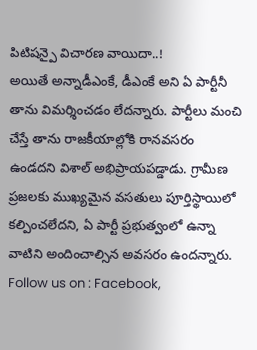పిటిషన్పై విచారణ వాయిదా..!
అయితే అన్నాడీఎంకే, డీఎంకే అని ఏ పార్టీనీ తాను విమర్శించడం లేదన్నారు. పార్టీలు మంచి చేస్తే తాను రాజకీయాల్లోకి రానవసరం ఉండదని విశాల్ అభిప్రాయపడ్డాడు. గ్రామీణ ప్రజలకు ముఖ్యమైన వసతులు పూర్తిస్థాయిలో కల్పించలేదని, ఏ పార్టీ ప్రభుత్వంలో ఉన్నా వాటిని అందించాల్సిన అవసరం ఉందన్నారు.
Follow us on : Facebook,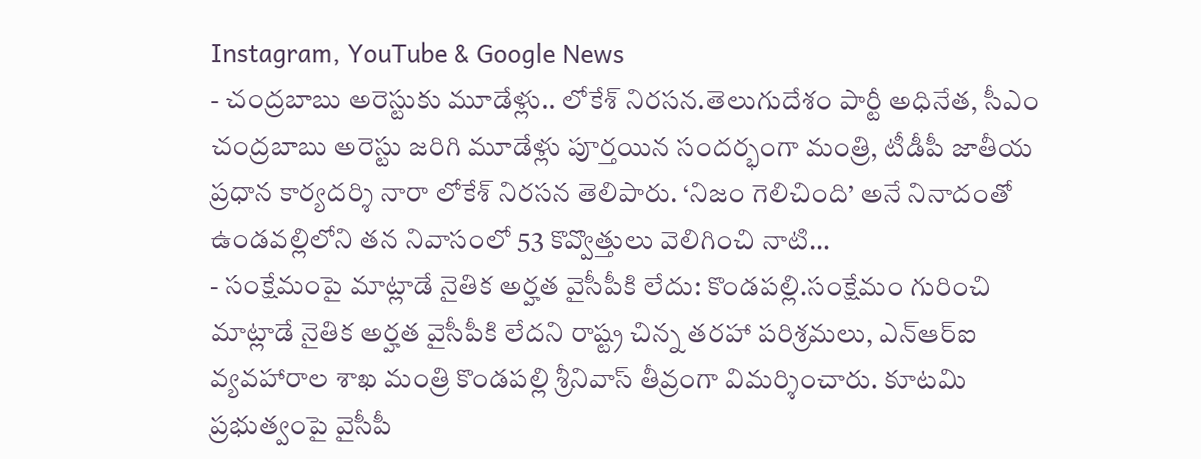Instagram, YouTube & Google News
- చంద్రబాబు అరెస్టుకు మూడేళ్లు.. లోకేశ్ నిరసన.తెలుగుదేశం పార్టీ అధినేత, సీఎం చంద్రబాబు అరెస్టు జరిగి మూడేళ్లు పూర్తయిన సందర్భంగా మంత్రి, టీడీపీ జాతీయ ప్రధాన కార్యదర్శి నారా లోకేశ్ నిరసన తెలిపారు. ‘నిజం గెలిచింది’ అనే నినాదంతో ఉండవల్లిలోని తన నివాసంలో 53 కొవ్వొత్తులు వెలిగించి నాటి…
- సంక్షేమంపై మాట్లాడే నైతిక అర్హత వైసీపీకి లేదు: కొండపల్లి.సంక్షేమం గురించి మాట్లాడే నైతిక అర్హత వైసీపీకి లేదని రాష్ట్ర చిన్న తరహా పరిశ్రమలు, ఎన్ఆర్ఐ వ్యవహారాల శాఖ మంత్రి కొండపల్లి శ్రీనివాస్ తీవ్రంగా విమర్శించారు. కూటమి ప్రభుత్వంపై వైసీపీ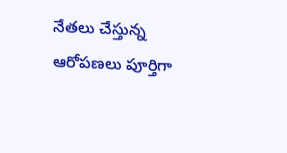నేతలు చేస్తున్న ఆరోపణలు పూర్తిగా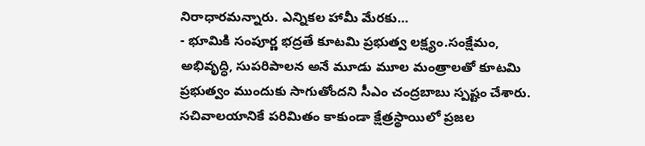నిరాధారమన్నారు. ఎన్నికల హామీ మేరకు…
- భూమికి సంపూర్ణ భద్రతే కూటమి ప్రభుత్వ లక్ష్యం.సంక్షేమం, అభివృద్ధి, సుపరిపాలన అనే మూడు మూల మంత్రాలతో కూటమి ప్రభుత్వం ముందుకు సాగుతోందని సీఎం చంద్రబాబు స్పష్టం చేశారు. సచివాలయానికే పరిమితం కాకుండా క్షేత్రస్థాయిలో ప్రజల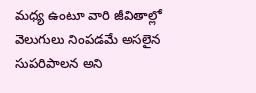మధ్య ఉంటూ వారి జీవితాల్లో వెలుగులు నింపడమే అసలైన సుపరిపాలన అని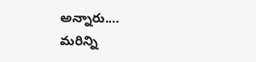అన్నారు.…
మరిన్ని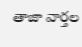తాజా వార్తల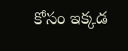కోసం ఇక్కడ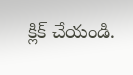క్లిక్ చేయండి.